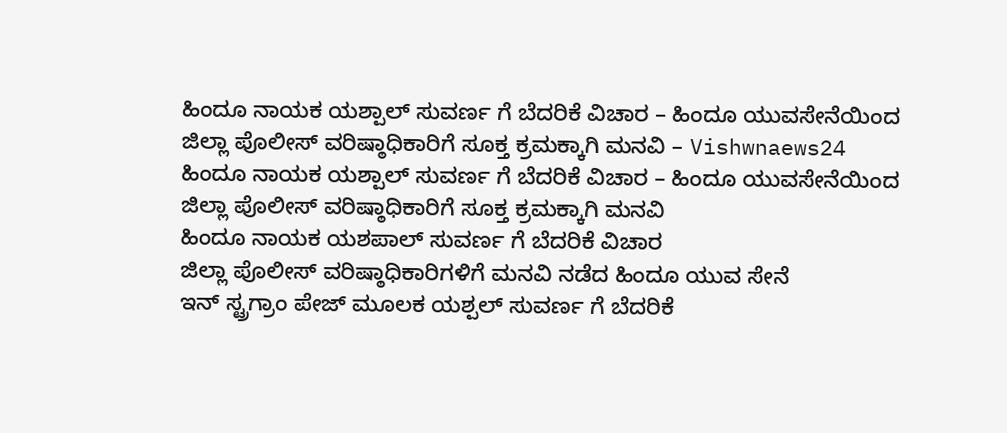ಹಿಂದೂ ನಾಯಕ ಯಶ್ಪಾಲ್ ಸುವರ್ಣ ಗೆ ಬೆದರಿಕೆ ವಿಚಾರ – ಹಿಂದೂ ಯುವಸೇನೆಯಿಂದ ಜಿಲ್ಲಾ ಪೊಲೀಸ್ ವರಿಷ್ಠಾಧಿಕಾರಿಗೆ ಸೂಕ್ತ ಕ್ರಮಕ್ಕಾಗಿ ಮನವಿ – Vishwnaews24
ಹಿಂದೂ ನಾಯಕ ಯಶ್ಪಾಲ್ ಸುವರ್ಣ ಗೆ ಬೆದರಿಕೆ ವಿಚಾರ – ಹಿಂದೂ ಯುವಸೇನೆಯಿಂದ ಜಿಲ್ಲಾ ಪೊಲೀಸ್ ವರಿಷ್ಠಾಧಿಕಾರಿಗೆ ಸೂಕ್ತ ಕ್ರಮಕ್ಕಾಗಿ ಮನವಿ
ಹಿಂದೂ ನಾಯಕ ಯಶಪಾಲ್ ಸುವರ್ಣ ಗೆ ಬೆದರಿಕೆ ವಿಚಾರ
ಜಿಲ್ಲಾ ಪೊಲೀಸ್ ವರಿಷ್ಠಾಧಿಕಾರಿಗಳಿಗೆ ಮನವಿ ನಡೆದ ಹಿಂದೂ ಯುವ ಸೇನೆ
ಇನ್ ಸ್ಟ್ರಗ್ರಾಂ ಪೇಜ್ ಮೂಲಕ ಯಶ್ಪಲ್ ಸುವರ್ಣ ಗೆ ಬೆದರಿಕೆ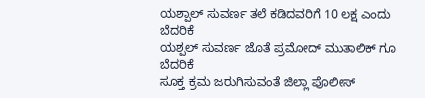ಯಶ್ಪಾಲ್ ಸುವರ್ಣ ತಲೆ ಕಡಿದವರಿಗೆ 10 ಲಕ್ಷ ಎಂದು ಬೆದರಿಕೆ
ಯಶ್ಪಲ್ ಸುವರ್ಣ ಜೊತೆ ಪ್ರಮೋದ್ ಮುತಾಲಿಕ್ ಗೂ ಬೆದರಿಕೆ
ಸೂಕ್ತ ಕ್ರಮ ಜರುಗಿಸುವಂತೆ ಜಿಲ್ಲಾ ಪೊಲೀಸ್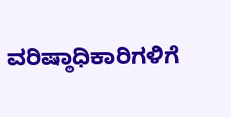ವರಿಷ್ಠಾಧಿಕಾರಿಗಳಿಗೆ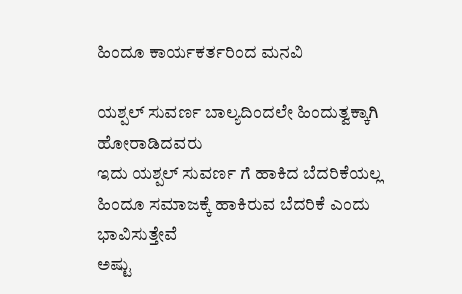ಹಿಂದೂ ಕಾರ್ಯಕರ್ತರಿಂದ ಮನವಿ

ಯಶ್ಪಲ್ ಸುವರ್ಣ ಬಾಲ್ಯದಿಂದಲೇ ಹಿಂದುತ್ವಕ್ಕಾಗಿ ಹೋರಾಡಿದವರು
ಇದು ಯಶ್ಪಲ್ ಸುವರ್ಣ ಗೆ ಹಾಕಿದ ಬೆದರಿಕೆಯಲ್ಲ
ಹಿಂದೂ ಸಮಾಜಕ್ಕೆ ಹಾಕಿರುವ ಬೆದರಿಕೆ ಎಂದು ಭಾವಿಸುತ್ತೇವೆ
ಅಷ್ಟು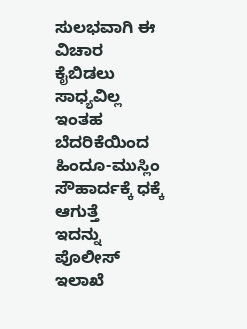ಸುಲಭವಾಗಿ ಈ ವಿಚಾರ ಕೈಬಿಡಲು ಸಾಧ್ಯವಿಲ್ಲ
ಇಂತಹ ಬೆದರಿಕೆಯಿಂದ ಹಿಂದೂ-ಮುಸ್ಲಿಂ ಸೌಹಾರ್ದಕ್ಕೆ ಧಕ್ಕೆ ಆಗುತ್ತೆ
ಇದನ್ನು ಪೊಲೀಸ್ ಇಲಾಖೆ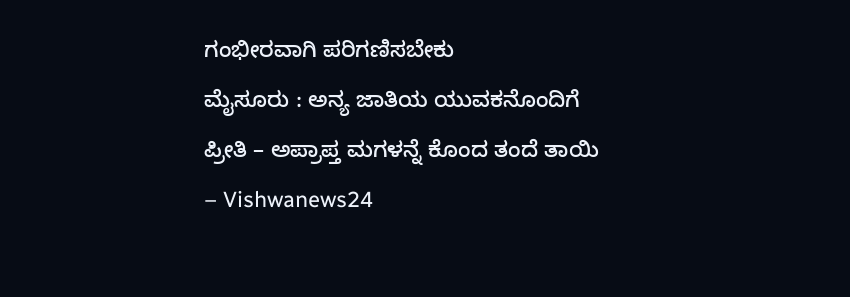ಗಂಭೀರವಾಗಿ ಪರಿಗಣಿಸಬೇಕು
ಮೈಸೂರು : ಅನ್ಯ ಜಾತಿಯ ಯುವಕನೊಂದಿಗೆ ಪ್ರೀತಿ – ಅಪ್ರಾಪ್ತ ಮಗಳನ್ನೆ ಕೊಂದ ತಂದೆ ತಾಯಿ – Vishwanews24